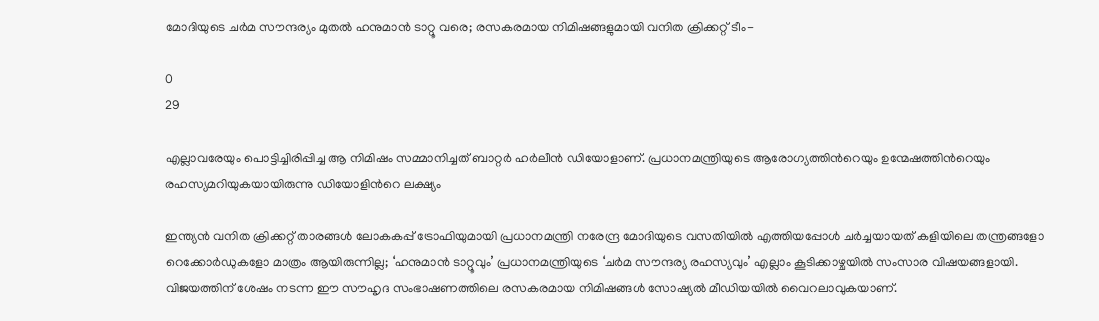മോദിയുടെ ചര്‍മ സൗന്ദര്യം മുതല്‍ ഹനുമാൻ ടാറ്റൂ വരെ; രസകരമായ നിമിഷങ്ങളുമായി വനിത ക്രിക്കറ്റ് ടീം-

0
29

എല്ലാവരേയും പൊട്ടിച്ചിരിപ്പിച്ച ആ നിമിഷം സമ്മാനിച്ചത് ബാറ്റർ ഹർലീൻ ഡിയോളാണ്. പ്രധാനമന്ത്രിയുടെ ആരോഗ്യത്തിന്‍റെയും ഉന്മേഷത്തിന്‍റെയും രഹസ്യമറിയുകയായിരുന്നു ഡിയോളിന്‍റെ ലക്ഷ്യം

ഇന്ത്യൻ വനിത ക്രിക്കറ്റ് താരങ്ങൾ ലോകകപ്പ് ട്രോഫിയുമായി പ്രധാനമന്ത്രി നരേന്ദ്ര മോദിയുടെ വസതിയിൽ എത്തിയപ്പോൾ ചർച്ചയായത് കളിയിലെ തന്ത്രങ്ങളോ റെക്കോർഡുകളോ മാത്രം ആയിരുന്നില്ല; ‘ഹനുമാൻ ടാറ്റൂവും’ പ്രധാനമന്ത്രിയുടെ ‘ചര്‍മ സൗന്ദര്യ രഹസ്യവും’ എല്ലാം കൂടിക്കാഴ്ചയില്‍ സംസാര വിഷയങ്ങളായി. വിജയത്തിന് ശേഷം നടന്ന ഈ സൗഹൃദ സംഭാഷണത്തിലെ രസകരമായ നിമിഷങ്ങൾ സോഷ്യല്‍ മീഡിയയില്‍ വൈറലാവുകയാണ്.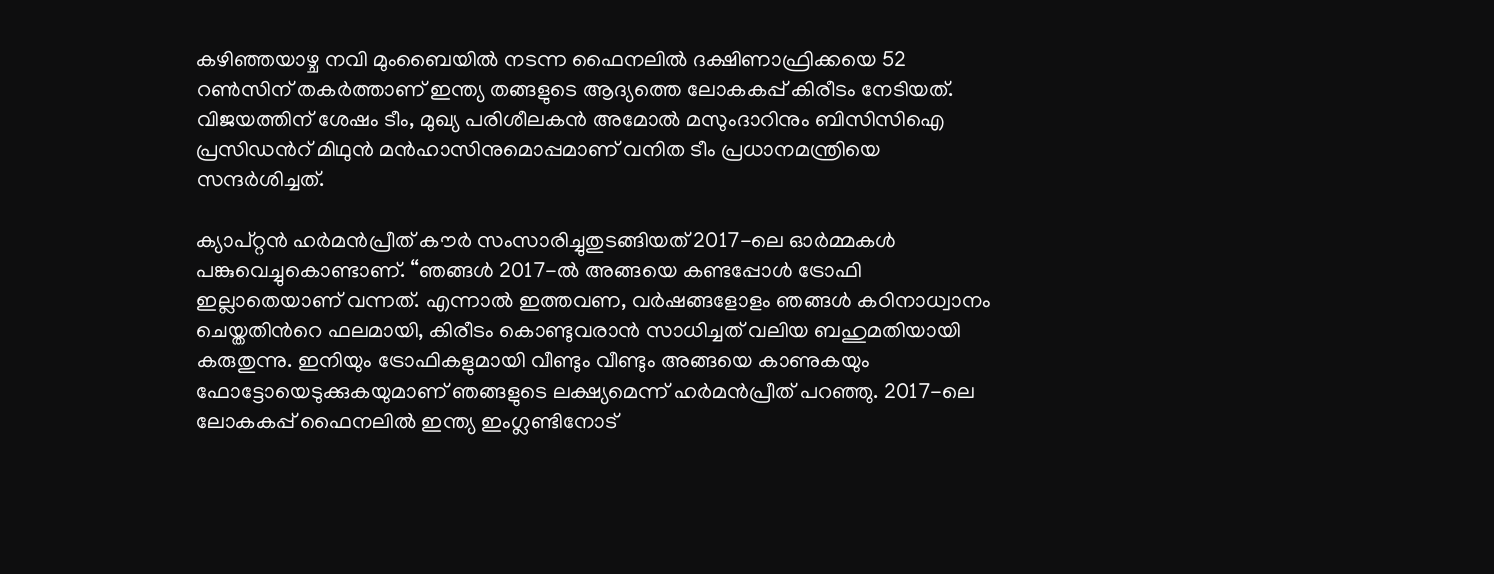കഴിഞ്ഞയാഴ്ച നവി മുംബൈയിൽ നടന്ന ഫൈനലിൽ ദക്ഷിണാഫ്രിക്കയെ 52 റൺസിന് തകർത്താണ് ഇന്ത്യ തങ്ങളുടെ ആദ്യത്തെ ലോകകപ്പ് കിരീടം നേടിയത്. വിജയത്തിന് ശേഷം ടീം, മുഖ്യ പരിശീലകൻ അമോൽ മസുംദാറിനും ബിസിസിഐ പ്രസിഡന്‍റ് മിഥുൻ മൻഹാസിനുമൊപ്പമാണ് വനിത ടീം പ്രധാനമന്ത്രിയെ സന്ദർശിച്ചത്.

ക്യാപ്റ്റൻ ഹർമൻപ്രീത് കൗർ സംസാരിച്ചുതുടങ്ങിയത് 2017-ലെ ഓർമ്മകൾ പങ്കുവെച്ചുകൊണ്ടാണ്. “ഞങ്ങൾ 2017-ൽ അങ്ങയെ കണ്ടപ്പോൾ ട്രോഫി ഇല്ലാതെയാണ് വന്നത്. എന്നാൽ ഇത്തവണ, വർഷങ്ങളോളം ഞങ്ങൾ കഠിനാധ്വാനം ചെയ്തതിന്‍റെ ഫലമായി, കിരീടം കൊണ്ടുവരാൻ സാധിച്ചത് വലിയ ബഹുമതിയായി കരുതുന്നു. ഇനിയും ട്രോഫികളുമായി വീണ്ടും വീണ്ടും അങ്ങയെ കാണുകയും ഫോട്ടോയെടുക്കുകയുമാണ് ഞങ്ങളുടെ ലക്ഷ്യമെന്ന് ഹർമൻപ്രീത് പറഞ്ഞു. 2017-ലെ ലോകകപ്പ് ഫൈനലിൽ ഇന്ത്യ ഇംഗ്ലണ്ടിനോട്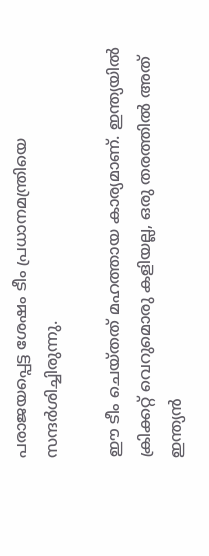പരാജയപ്പെട്ട ശേഷം ടീം പ്രധാനമന്ത്രിയെ സന്ദര്‍ശിച്ചിരുന്നു.

ഈ ടീം ചെയ്തത് മഹത്തായ കാര്യമാണ്. ഇന്ത്യയിൽ ക്രിക്കറ്റ് വെറുമൊരു കളിയല്ല, ഒരു തരത്തിൽ അത് ഇന്ത്യൻ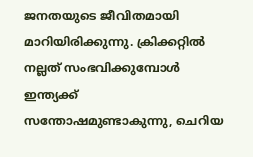ജനതയുടെ ജീവിതമായി മാറിയിരിക്കുന്നു. ക്രിക്കറ്റിൽ നല്ലത് സംഭവിക്കുമ്പോൾ ഇന്ത്യക്ക് സന്തോഷമുണ്ടാകുന്നു, ചെറിയ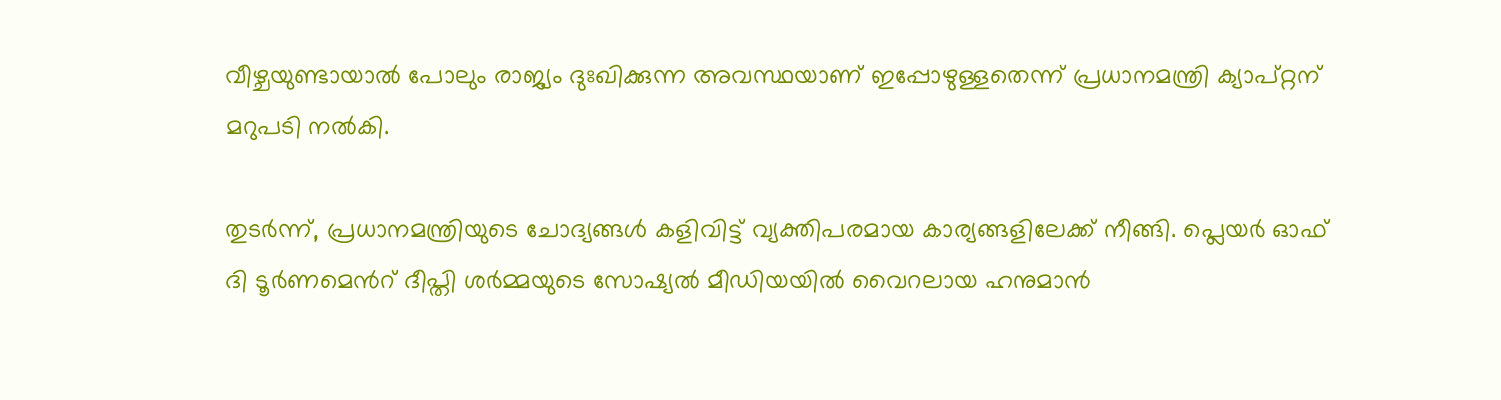വീഴ്ചയുണ്ടായാൽ പോലും രാജ്യം ദുഃഖിക്കുന്ന അവസ്ഥയാണ് ഇപ്പോഴുള്ളതെന്ന് പ്രധാനമന്ത്രി ക്യാപ്റ്റന് മറുപടി നൽകി.

തുടർന്ന്, പ്രധാനമന്ത്രിയുടെ ചോദ്യങ്ങൾ കളിവിട്ട് വ്യക്തിപരമായ കാര്യങ്ങളിലേക്ക് നീങ്ങി. പ്ലെയർ ഓഫ് ദി ടൂർണമെന്‍റ് ദീപ്തി ശർമ്മയുടെ സോഷ്യൽ മീഡിയയിൽ വൈറലായ ഹനുമാൻ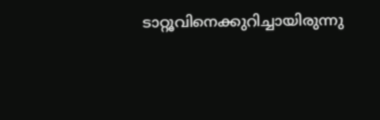ടാറ്റൂവിനെക്കുറിച്ചായിരുന്നു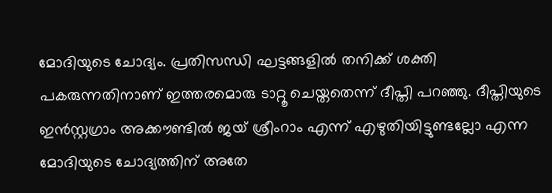മോദിയുടെ ചോദ്യം. പ്രതിസന്ധി ഘട്ടങ്ങളില്‍ തനിക്ക് ശക്തി പകരുന്നതിനാണ് ഇത്തരമൊരു ടാറ്റൂ ചെയ്തതെന്ന് ദീപ്തി പറഞ്ഞു. ദീപ്തിയുടെ ഇന്‍സ്റ്റഗ്രാം അക്കൗണ്ടില്‍ ജയ് ശ്രീംറാം എന്ന് എഴുതിയിട്ടുണ്ടല്ലോ എന്ന മോദിയുടെ ചോദ്യത്തിന് അതേ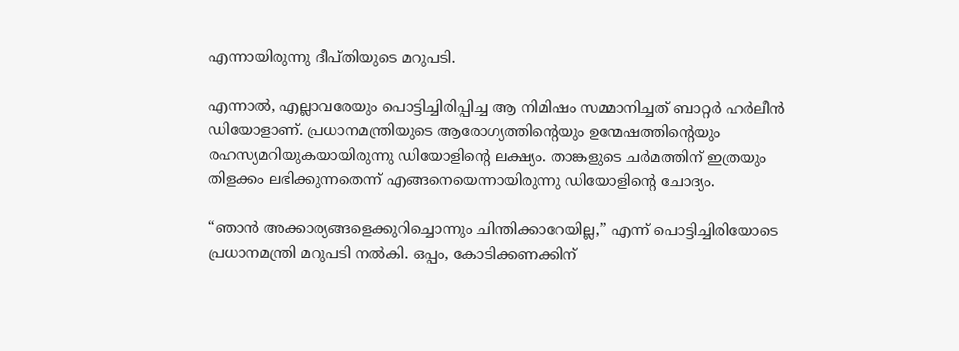എന്നായിരുന്നു ദീപ്തിയുടെ മറുപടി.

എന്നാൽ, എല്ലാവരേയും പൊട്ടിച്ചിരിപ്പിച്ച ആ നിമിഷം സമ്മാനിച്ചത് ബാറ്റർ ഹർലീൻ ഡിയോളാണ്. പ്രധാനമന്ത്രിയുടെ ആരോഗ്യത്തിന്‍റെയും ഉന്മേഷത്തിന്‍റെയും രഹസ്യമറിയുകയായിരുന്നു ഡിയോളിന്‍റെ ലക്ഷ്യം. താങ്കളുടെ ചര്‍മത്തിന് ഇത്രയും തിളക്കം ലഭിക്കുന്നതെന്ന് എങ്ങനെയെന്നായിരുന്നു ഡിയോളിന്‍റെ ചോദ്യം.

“ഞാൻ അക്കാര്യങ്ങളെക്കുറിച്ചൊന്നും ചിന്തിക്കാറേയില്ല,” എന്ന് പൊട്ടിച്ചിരിയോടെ പ്രധാനമന്ത്രി മറുപടി നൽകി. ഒപ്പം, കോടിക്കണക്കിന്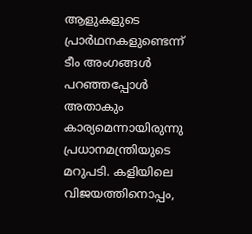ആളുകളുടെ പ്രാര്‍ഥനകളുണ്ടെന്ന് ടീം അംഗങ്ങള്‍ പറഞ്ഞപ്പോള്‍ അതാകും കാര്യമെന്നായിരുന്നു പ്രധാനമന്ത്രിയുടെ മറുപടി. കളിയിലെ വിജയത്തിനൊപ്പം,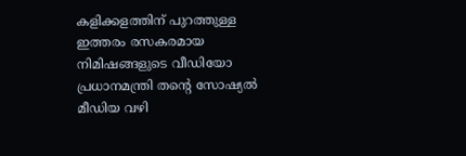കളിക്കളത്തിന് പുറത്തുള്ള ഇത്തരം രസകരമായ നിമിഷങ്ങളുടെ വീഡിയോ പ്രധാനമന്ത്രി തന്‍റെ സോഷ്യല്‍ മീഡിയ വഴി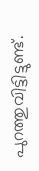പുറത്തുവിട്ടിട്ടുണ്ട്.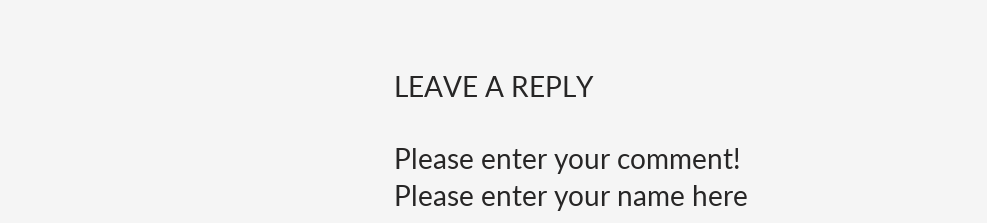LEAVE A REPLY

Please enter your comment!
Please enter your name here